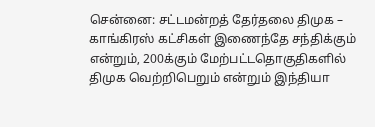சென்னை: சட்டமன்றத் தேர்தலை திமுக – காங்கிரஸ் கட்சிகள் இணைந்தே சந்திக்கும் என்றும், 200க்கும் மேற்பட்டதொகுதிகளில் திமுக வெற்றிபெறும் என்றும் இந்தியா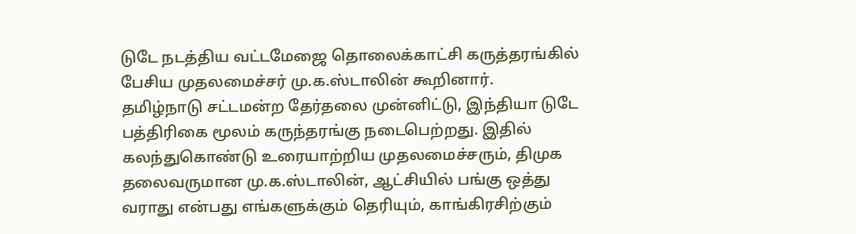டுடே நடத்திய வட்டமேஜை தொலைக்காட்சி கருத்தரங்கில் பேசிய முதலமைச்சர் மு.க.ஸ்டாலின் கூறினார்.
தமிழ்நாடு சட்டமன்ற தேர்தலை முன்னிட்டு, இந்தியா டுடே பத்திரிகை மூலம் கருந்தரங்கு நடைபெற்றது. இதில் கலந்துகொண்டு உரையாற்றிய முதலமைச்சரும், திமுக தலைவருமான மு.க.ஸ்டாலின், ஆட்சியில் பங்கு ஒத்து வராது என்பது எங்களுக்கும் தெரியும், காங்கிரசிற்கும்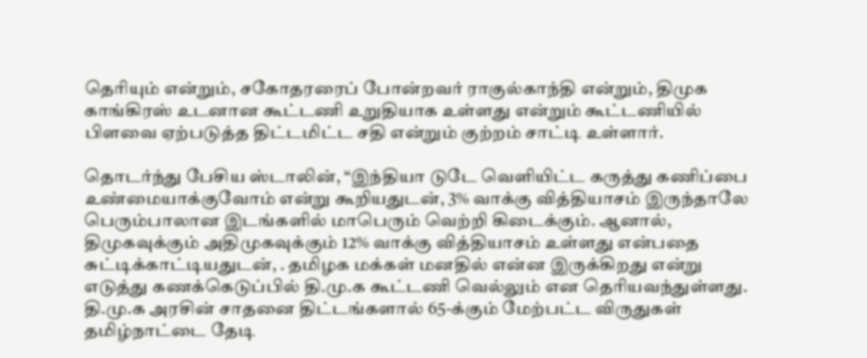தெரியும் என்றும், சகோதரரைப் போன்றவர் ராகுல்காந்தி என்றும், திமுக காங்கிரஸ் உடனான கூட்டணி உறுதியாக உள்ளது என்றும் கூட்டணியில் பிளவை ஏற்படுத்த திட்டமிட்ட சதி என்றும் குற்றம் சாட்டி உள்ளார்.

தொடர்ந்து பேசிய ஸ்டாலின், “இந்தியா டுடே வெளியிட்ட கருத்து கணிப்பை உண்மையாக்குவோம் என்று கூறியதுடன், 3% வாக்கு வித்தியாசம் இருந்தாலே பெரும்பாலான இடங்களில் மாபெரும் வெற்றி கிடைக்கும். ஆனால், திமுகவுக்கும் அதிமுகவுக்கும் 12% வாக்கு வித்தியாசம் உள்ளது என்பதை சுட்டிக்காட்டியதுடன், . தமிழக மக்கள் மனதில் என்ன இருக்கிறது என்று எடுத்து கணக்கெடுப்பில் தி.மு.க கூட்டணி வெல்லும் என தெரியவந்துள்ளது.
தி.மு.க அரசின் சாதனை திட்டங்களால் 65-க்கும் மேற்பட்ட விருதுகள் தமிழ்நாட்டை தேடி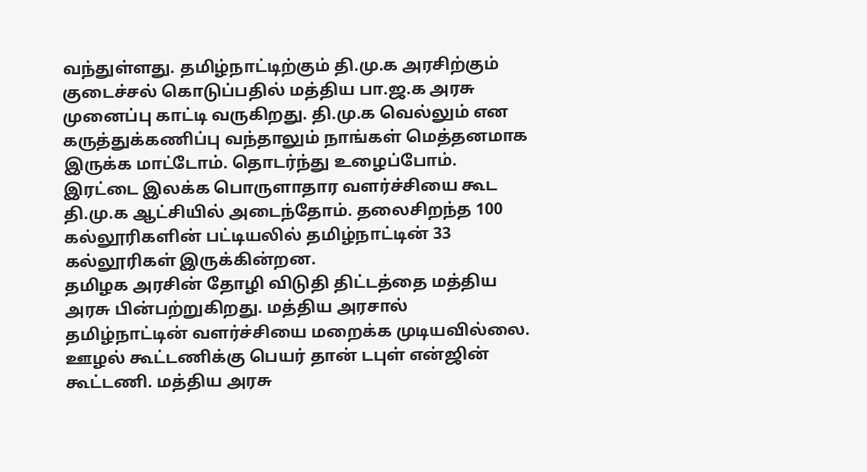வந்துள்ளது. தமிழ்நாட்டிற்கும் தி.மு.க அரசிற்கும் குடைச்சல் கொடுப்பதில் மத்திய பா.ஜ.க அரசு முனைப்பு காட்டி வருகிறது. தி.மு.க வெல்லும் என கருத்துக்கணிப்பு வந்தாலும் நாங்கள் மெத்தனமாக இருக்க மாட்டோம். தொடர்ந்து உழைப்போம். இரட்டை இலக்க பொருளாதார வளர்ச்சியை கூட தி.மு.க ஆட்சியில் அடைந்தோம். தலைசிறந்த 100 கல்லூரிகளின் பட்டியலில் தமிழ்நாட்டின் 33 கல்லூரிகள் இருக்கின்றன.
தமிழக அரசின் தோழி விடுதி திட்டத்தை மத்திய அரசு பின்பற்றுகிறது. மத்திய அரசால் தமிழ்நாட்டின் வளர்ச்சியை மறைக்க முடியவில்லை. ஊழல் கூட்டணிக்கு பெயர் தான் டபுள் என்ஜின் கூட்டணி. மத்திய அரசு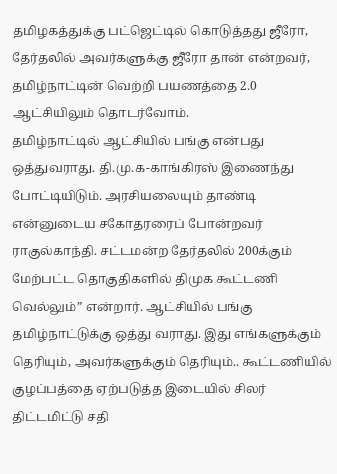தமிழகத்துக்கு பட்ஜெட்டில் கொடுத்தது ஜீரோ, தேர்தலில் அவர்களுக்கு ஜீரோ தான் என்றவர், தமிழ்நாட்டின் வெற்றி பயணத்தை 2.0 ஆட்சியிலும் தொடர்வோம்.
தமிழ்நாட்டில் ஆட்சியில் பங்கு என்பது ஒத்துவராது. தி.மு.க-காங்கிரஸ் இணைந்து போட்டியிடும். அரசியலையும் தாண்டி என்னுடைய சகோதரரைப் போன்றவர் ராகுல்காந்தி. சட்டமன்ற தேர்தலில் 200க்கும் மேற்பட்ட தொகுதிகளில் திமுக கூட்டணி வெல்லும்” என்றார். ஆட்சியில் பங்கு தமிழ்நாட்டுக்கு ஒத்து வராது. இது எங்களுக்கும் தெரியும், அவர்களுக்கும் தெரியும்.. கூட்டணியில் குழப்பத்தை ஏற்படுத்த இடையில் சிலர் திட்டமிட்டு சதி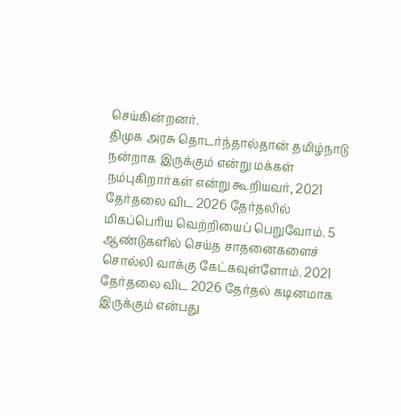செய்கின்றனர்.
திமுக அரசு தொடர்ந்தால்தான் தமிழ்நாடு நன்றாக இருக்கும் என்று மக்கள் நம்புகிறார்கள் என்று கூறியவர், 2021 தேர்தலை விட 2026 தேர்தலில் மிகப்பெரிய வெற்றியைப் பெறுவோம். 5 ஆண்டுகளில் செய்த சாதனைகளைச் சொல்லி வாக்கு கேட்கவுள்ளோம். 2021 தேர்தலை விட 2026 தேர்தல் கடினமாக இருக்கும் என்பது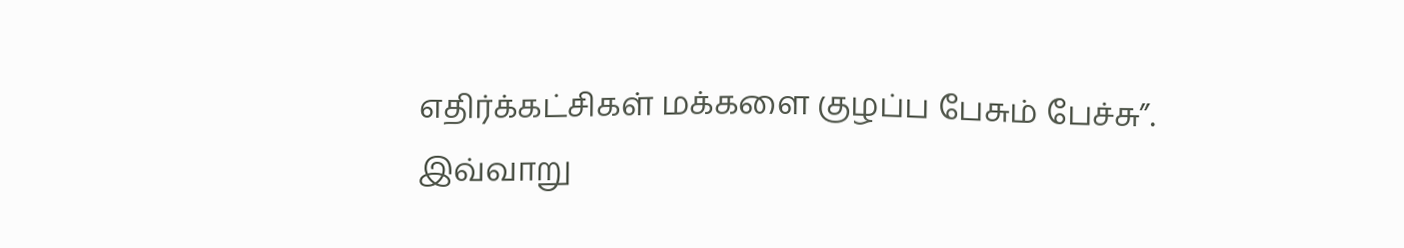எதிர்க்கட்சிகள் மக்களை குழப்ப பேசும் பேச்சு”.
இவ்வாறு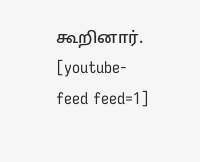கூறினார்.
[youtube-feed feed=1]